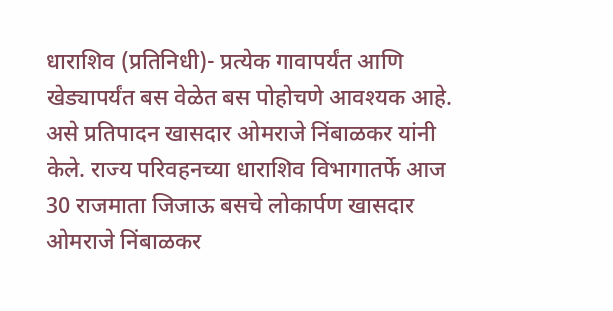धाराशिव (प्रतिनिधी)- प्रत्येक गावापर्यंत आणि खेड्यापर्यंत बस वेळेत बस पोहोचणे आवश्यक आहे. असे प्रतिपादन खासदार ओमराजे निंबाळकर यांनी केले. राज्य परिवहनच्या धाराशिव विभागातर्फे आज 30 राजमाता जिजाऊ बसचे लोकार्पण खासदार ओमराजे निंबाळकर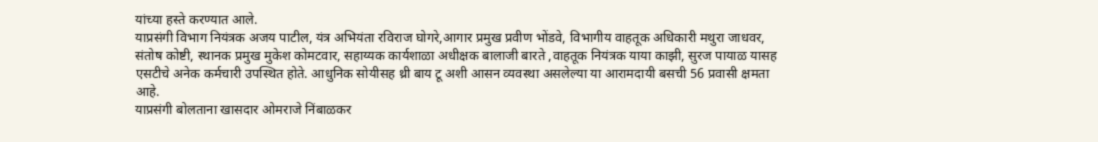यांच्या हस्ते करण्यात आले.
याप्रसंगी विभाग नियंत्रक अजय पाटील, यंत्र अभियंता रविराज घोगरे,आगार प्रमुख प्रवीण भोंडवे, विभागीय वाहतूक अधिकारी मथुरा जाधवर, संतोष कोष्टी, स्थानक प्रमुख मुकेश कोमटवार, सहाय्यक कार्यशाळा अधीक्षक बालाजी बारते ,वाहतूक नियंत्रक याया काझी, सुरज पायाळ यासह एसटीचे अनेक कर्मचारी उपस्थित होते. आधुनिक सोयीसह थ्री बाय टू अशी आसन व्यवस्था असलेल्या या आरामदायी बसची 56 प्रवासी क्षमता आहे.
याप्रसंगी बोलताना खासदार ओमराजे निंबाळकर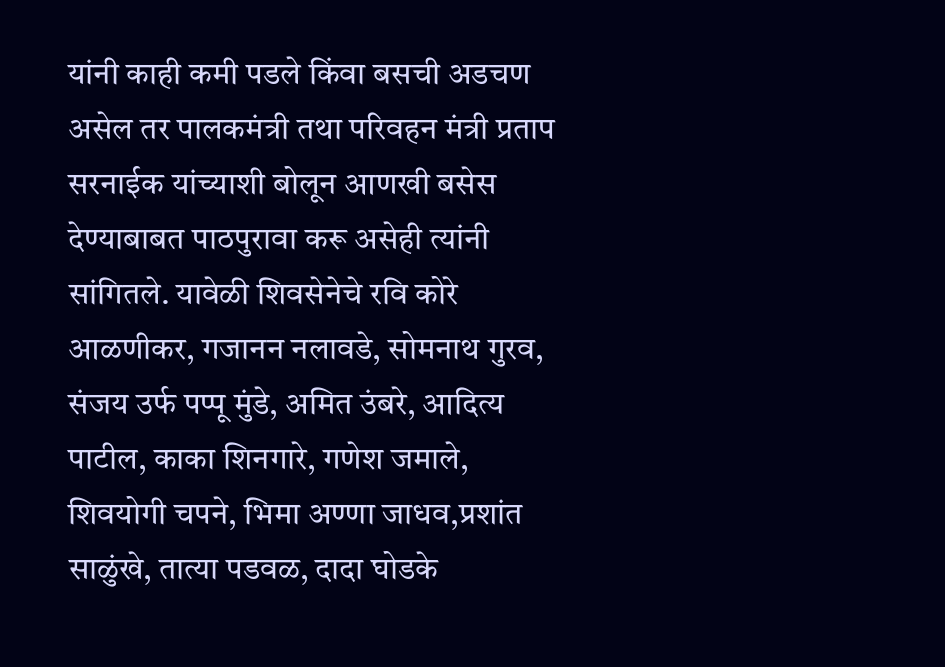यांनी काही कमी पडले किंवा बसची अडचण असेल तर पालकमंत्री तथा परिवहन मंत्री प्रताप सरनाईक यांच्याशी बोलून आणखी बसेस देण्याबाबत पाठपुरावा करू असेही त्यांनी सांगितले. यावेळी शिवसेनेचे रवि कोरे आळणीकर, गजानन नलावडे, सोमनाथ गुरव, संजय उर्फ पप्पू मुंडे, अमित उंबरे, आदित्य पाटील, काका शिनगारे, गणेश जमाले, शिवयोगी चपने, भिमा अण्णा जाधव,प्रशांत साळुंखे, तात्या पडवळ, दादा घोडके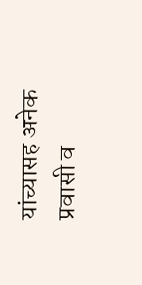यांच्यासह अनेक प्रवासी व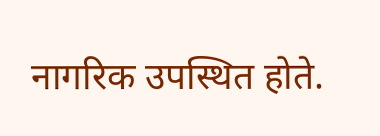नागरिक उपस्थित होते.